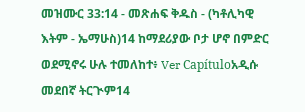መዝሙር 33:14 - መጽሐፍ ቅዱስ - (ካቶሊካዊ እትም - ኤማሁስ)14 ከማደሪያው ቦታ ሆኖ በምድር ወደሚኖሩ ሁሉ ተመለከተ፥ Ver Capítuloአዲሱ መደበኛ ትርጒም14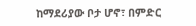ከማደሪያው ቦታ ሆኖ፣ በምድር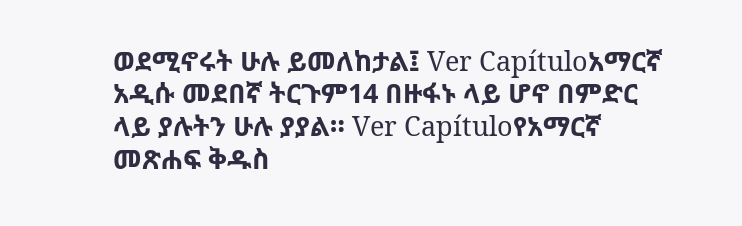ወደሚኖሩት ሁሉ ይመለከታል፤ Ver Capítuloአማርኛ አዲሱ መደበኛ ትርጉም14 በዙፋኑ ላይ ሆኖ በምድር ላይ ያሉትን ሁሉ ያያል። Ver Capítuloየአማርኛ መጽሐፍ ቅዱስ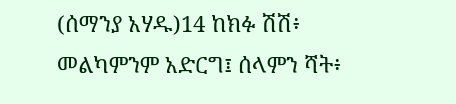(ሰማንያ አሃዱ)14 ከክፉ ሽሽ፥ መልካምንም አድርግ፤ ሰላምን ሻት፥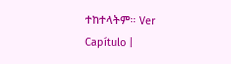ተከተላትም። Ver Capítulo |